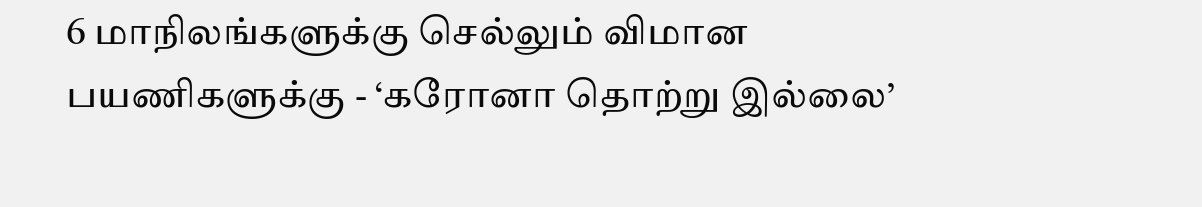6 மாநிலங்களுக்கு செல்லும் விமான பயணிகளுக்கு - ‘கரோனா தொற்று இல்லை’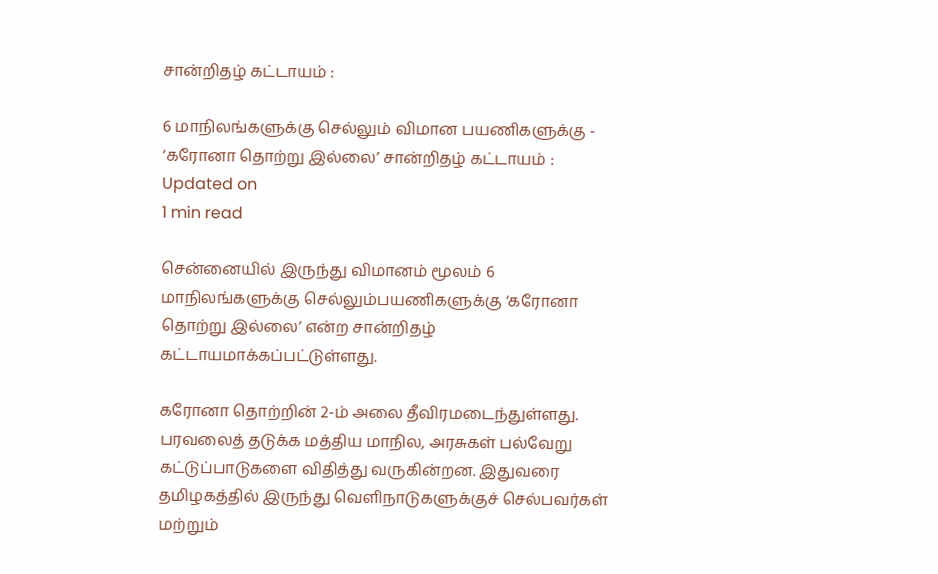சான்றிதழ் கட்டாயம் :

6 மாநிலங்களுக்கு செல்லும் விமான பயணிகளுக்கு -  ‘கரோனா தொற்று இல்லை’ சான்றிதழ் கட்டாயம் :
Updated on
1 min read

சென்னையில் இருந்து விமானம் மூலம் 6 மாநிலங்களுக்கு செல்லும்பயணிகளுக்கு ‘கரோனா தொற்று இல்லை’ என்ற சான்றிதழ் கட்டாயமாக்கப்பட்டுள்ளது.

கரோனா தொற்றின் 2-ம் அலை தீவிரமடைந்துள்ளது. பரவலைத் தடுக்க மத்திய மாநில, அரசுகள் பல்வேறு கட்டுப்பாடுகளை விதித்து வருகின்றன. இதுவரை தமிழகத்தில் இருந்து வெளிநாடுகளுக்குச் செல்பவர்கள் மற்றும்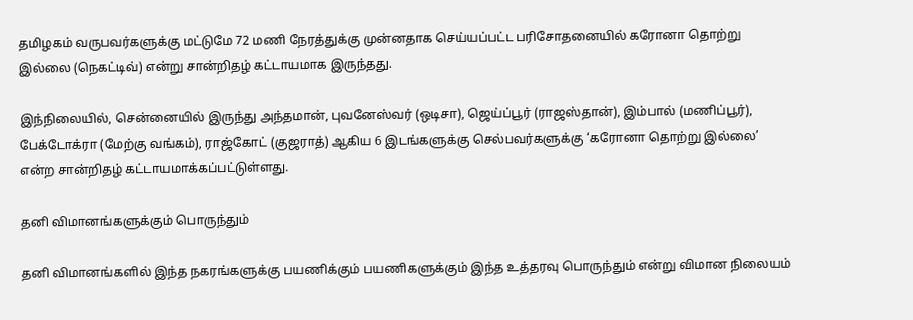தமிழகம் வருபவர்களுக்கு மட்டுமே 72 மணி நேரத்துக்கு முன்னதாக செய்யப்பட்ட பரிசோதனையில் கரோனா தொற்று இல்லை (நெகட்டிவ்) என்று சான்றிதழ் கட்டாயமாக இருந்தது.

இந்நிலையில், சென்னையில் இருந்து அந்தமான், புவனேஸ்வர் (ஒடிசா), ஜெய்ப்பூர் (ராஜஸ்தான்), இம்பால் (மணிப்பூர்), பேக்டோக்ரா (மேற்கு வங்கம்), ராஜ்கோட் (குஜராத்) ஆகிய 6 இடங்களுக்கு செல்பவர்களுக்கு ‘கரோனா தொற்று இல்லை’ என்ற சான்றிதழ் கட்டாயமாக்கப்பட்டுள்ளது.

தனி விமானங்களுக்கும் பொருந்தும்

தனி விமானங்களில் இந்த நகரங்களுக்கு பயணிக்கும் பயணிகளுக்கும் இந்த உத்தரவு பொருந்தும் என்று விமான நிலையம்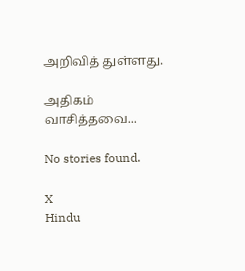அறிவித் துள்ளது.

அதிகம் வாசித்தவை...

No stories found.

X
Hindu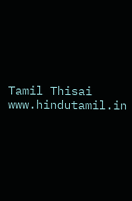Tamil Thisai
www.hindutamil.in